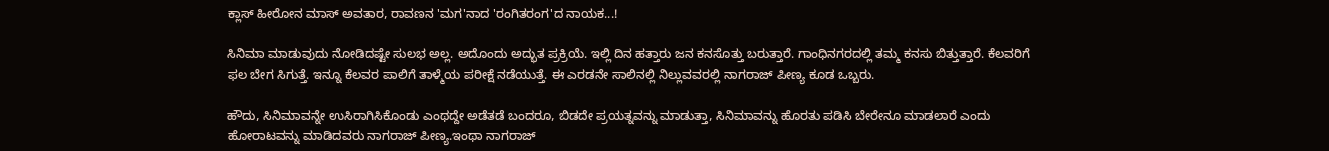ಕ್ಲಾಸ್ ಹೀರೋನ ಮಾಸ್ ಅವತಾರ, ರಾವಣನ 'ಮಗ'ನಾದ 'ರಂಗಿತರಂಗ'ದ ನಾಯಕ...!

ಸಿನಿಮಾ ಮಾಡುವುದು ನೋಡಿದಷ್ಟೇ ಸುಲಭ ಅಲ್ಲ. ಅದೊಂದು ಅದ್ಭುತ ಪ್ರಕ್ರಿಯೆ. ಇಲ್ಲಿ ದಿನ ಹತ್ತಾರು ಜನ ಕನಸೊತ್ತು ಬರುತ್ತಾರೆ. ಗಾಂಧಿನಗರದಲ್ಲಿ ತಮ್ಮ ಕನಸು ಬಿತ್ತುತ್ತಾರೆ. ಕೆಲವರಿಗೆ ಫಲ ಬೇಗ ಸಿಗುತ್ತೆ. ಇನ್ನೂ ಕೆಲವರ ಪಾಲಿಗೆ ತಾಳ್ಮೆಯ ಪರೀಕ್ಷೆ ನಡೆಯುತ್ತೆ. ಈ ಎರಡನೇ ಸಾಲಿನಲ್ಲಿ ನಿಲ್ಲುವವರಲ್ಲಿ ನಾಗರಾಜ್ ಪೀಣ್ಯ ಕೂಡ ಒಬ್ಬರು.

ಹೌದು, ಸಿನಿಮಾವನ್ನೇ ಉಸಿರಾಗಿಸಿಕೊಂಡು ಎಂಥದ್ದೇ ಅಡೆತಡೆ ಬಂದರೂ, ಬಿಡದೇ ಪ್ರಯತ್ನವನ್ನು ಮಾಡುತ್ತಾ, ಸಿನಿಮಾವನ್ನು ಹೊರತು ಪಡಿಸಿ ಬೇರೇನೂ ಮಾಡಲಾರೆ ಎಂದು ಹೋರಾಟವನ್ನು ಮಾಡಿದವರು ನಾಗರಾಜ್ ಪೀಣ್ಯ.ಇಂಥಾ ನಾಗರಾಜ್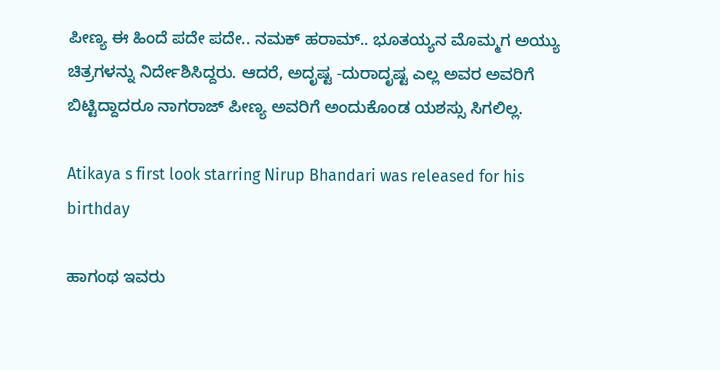ಪೀಣ್ಯ ಈ ಹಿಂದೆ ಪದೇ ಪದೇ.. ನಮಕ್ ಹರಾಮ್.. ಭೂತಯ್ಯನ ಮೊಮ್ಮಗ ಅಯ್ಯು ಚಿತ್ರಗಳನ್ನು ನಿರ್ದೇಶಿಸಿದ್ದರು. ಆದರೆ, ಅದೃಷ್ಟ -ದುರಾದೃಷ್ಟ ಎಲ್ಲ ಅವರ ಅವರಿಗೆ ಬಿಟ್ಟಿದ್ದಾದರೂ ನಾಗರಾಜ್ ಪೀಣ್ಯ ಅವರಿಗೆ ಅಂದುಕೊಂಡ ಯಶಸ್ಸು ಸಿಗಲಿಲ್ಲ.

Atikaya s first look starring Nirup Bhandari was released for his birthday

ಹಾಗಂಥ ಇವರು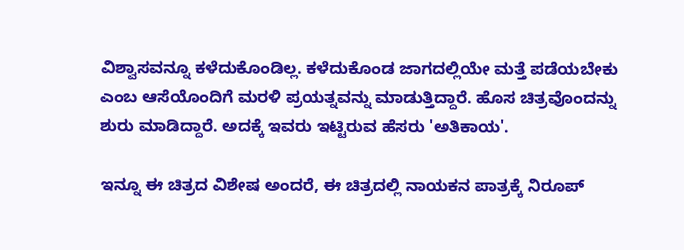ವಿಶ್ವಾಸವನ್ನೂ ಕಳೆದುಕೊಂಡಿಲ್ಲ. ಕಳೆದುಕೊಂಡ ಜಾಗದಲ್ಲಿಯೇ ಮತ್ತೆ ಪಡೆಯಬೇಕು ಎಂಬ ಆಸೆಯೊಂದಿಗೆ ಮರಳಿ ಪ್ರಯತ್ನವನ್ನು ಮಾಡುತ್ತಿದ್ದಾರೆ. ಹೊಸ ಚಿತ್ರವೊಂದನ್ನು ಶುರು ಮಾಡಿದ್ದಾರೆ. ಅದಕ್ಕೆ ಇವರು ಇಟ್ಟಿರುವ ಹೆಸರು 'ಅತಿಕಾಯ'.

ಇನ್ನೂ ಈ ಚಿತ್ರದ ವಿಶೇಷ ಅಂದರೆ, ಈ ಚಿತ್ರದಲ್ಲಿ ನಾಯಕನ ಪಾತ್ರಕ್ಕೆ ನಿರೂಪ್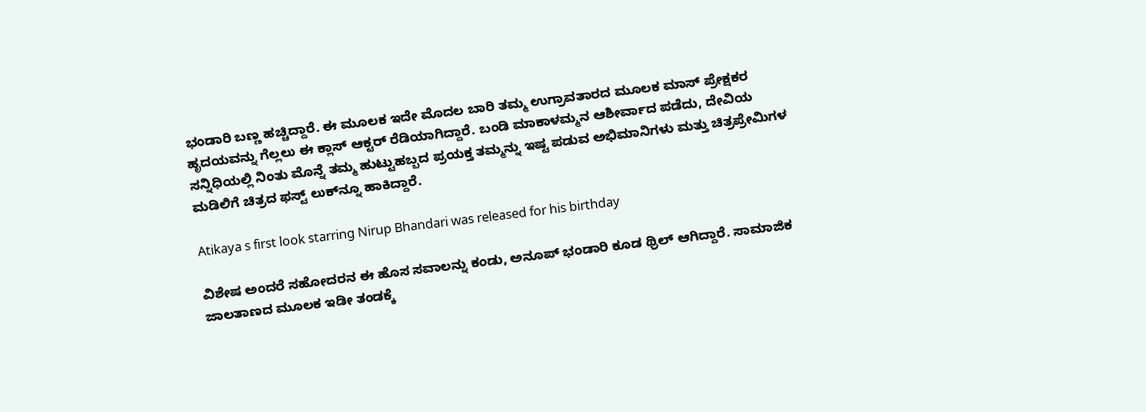ಭಂಡಾರಿ ಬಣ್ಣ ಹಚ್ಚಿದ್ದಾರೆ. ಈ ಮೂಲಕ ಇದೇ ಮೊದಲ ಬಾರಿ ತಮ್ಮ ಉಗ್ರಾವತಾರದ ಮೂಲಕ ಮಾಸ್ ಪ್ರೇಕ್ಷಕರ ಹೃದಯವನ್ನು ಗೆಲ್ಲಲು ಈ ಕ್ಲಾಸ್ ಆಕ್ಟರ್ ರೆಡಿಯಾಗಿದ್ದಾರೆ. ಬಂಡಿ ಮಾಕಾಳಮ್ಮನ ಆಶೀರ್ವಾದ ಪಡೆದು, ದೇವಿಯ ಸನ್ನಿಧಿಯಲ್ಲಿ ನಿಂತು ಮೊನ್ನೆ ತಮ್ಮ ಹುಟ್ಟುಹಬ್ಬದ ಪ್ರಯಕ್ತ ತಮ್ಮನ್ನು ಇಷ್ಟ ಪಡುವ ಅಭಿಮಾನಿಗಳು ಮತ್ತು ಚಿತ್ರಪ್ರೇಮಿಗಳ ಮಡಿಲಿಗೆ ಚಿತ್ರದ ಫಸ್ಟ್ ಲುಕ್‌ನ್ನೂ ಹಾಕಿದ್ದಾರೆ.

Atikaya s first look starring Nirup Bhandari was released for his birthday

ವಿಶೇಷ ಅಂದರೆ ಸಹೋದರನ ಈ ಹೊಸ ಸವಾಲನ್ನು ಕಂಡು, ಅನೂಪ್ ಭಂಡಾರಿ ಕೂಡ ಥ್ರಿಲ್ ಆಗಿದ್ದಾರೆ. ಸಾಮಾಜಿಕ ಜಾಲತಾಣದ ಮೂಲಕ ಇಡೀ ತಂಡಕ್ಕೆ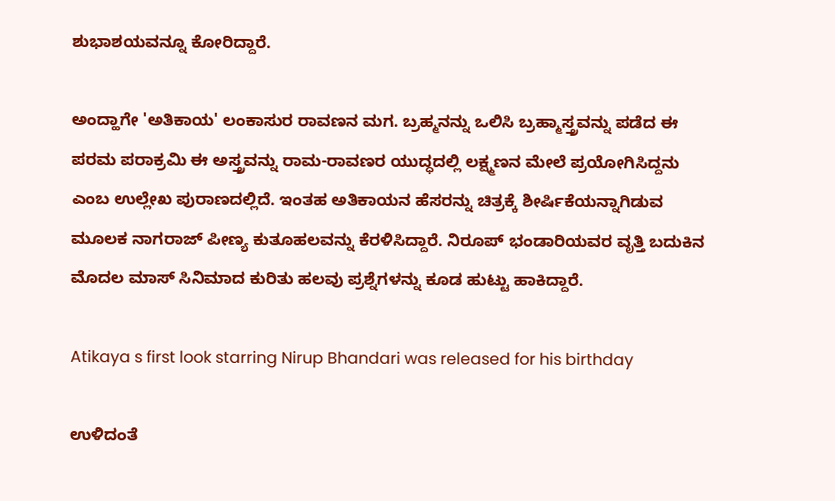ಶುಭಾಶಯವನ್ನೂ ಕೋರಿದ್ದಾರೆ.

ಅಂದ್ಹಾಗೇ 'ಅತಿಕಾಯ' ಲಂಕಾಸುರ ರಾವಣನ ಮಗ. ಬ್ರಹ್ಮನನ್ನು ಒಲಿಸಿ ಬ್ರಹ್ಮಾಸ್ತ್ರವನ್ನು ಪಡೆದ ಈ ಪರಮ ಪರಾಕ್ರಮಿ ಈ ಅಸ್ತ್ರವನ್ನು ರಾಮ-ರಾವಣರ ಯುದ್ಧದಲ್ಲಿ ಲಕ್ಷ್ಮಣನ ಮೇಲೆ ಪ್ರಯೋಗಿಸಿದ್ದನು ಎಂಬ ಉಲ್ಲೇಖ ಪುರಾಣದಲ್ಲಿದೆ. ಇಂತಹ ಅತಿಕಾಯನ ಹೆಸರನ್ನು ಚಿತ್ರಕ್ಕೆ ಶೀರ್ಷಿಕೆಯನ್ನಾಗಿಡುವ ಮೂಲಕ ನಾಗರಾಜ್ ಪೀಣ್ಯ ಕುತೂಹಲವನ್ನು ಕೆರಳಿಸಿದ್ದಾರೆ. ನಿರೂಪ್ ಭಂಡಾರಿಯವರ ವೃತ್ತಿ ಬದುಕಿನ ಮೊದಲ ಮಾಸ್ ಸಿನಿಮಾದ ಕುರಿತು ಹಲವು ಪ್ರಶ್ನೆಗಳನ್ನು ಕೂಡ ಹುಟ್ಟು ಹಾಕಿದ್ದಾರೆ.

Atikaya s first look starring Nirup Bhandari was released for his birthday

ಉಳಿದಂತೆ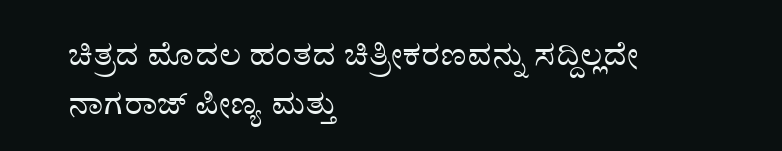ಚಿತ್ರದ ಮೊದಲ ಹಂತದ ಚಿತ್ರೀಕರಣವನ್ನು ಸದ್ದಿಲ್ಲದೇ ನಾಗರಾಜ್ ಪೀಣ್ಯ ಮತ್ತು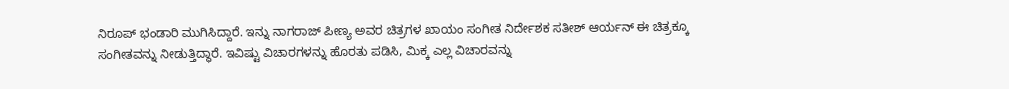ನಿರೂಪ್ ಭಂಡಾರಿ ಮುಗಿಸಿದ್ದಾರೆ. ಇನ್ನು ನಾಗರಾಜ್ ಪೀಣ್ಯ ಅವರ ಚಿತ್ರಗಳ ಖಾಯಂ ಸಂಗೀತ ನಿರ್ದೇಶಕ ಸತೀಶ್ ಆರ್ಯನ್ ಈ ಚಿತ್ರಕ್ಕೂ ಸಂಗೀತವನ್ನು ನೀಡುತ್ತಿದ್ಧಾರೆ. ಇವಿಷ್ಟು ವಿಚಾರಗಳನ್ನು ಹೊರತು ಪಡಿಸಿ, ಮಿಕ್ಕ ಎಲ್ಲ ವಿಚಾರವನ್ನು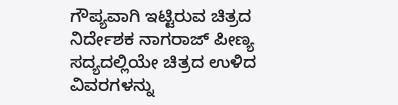ಗೌಪ್ಯವಾಗಿ ಇಟ್ಟಿರುವ ಚಿತ್ರದ ನಿರ್ದೇಶಕ ನಾಗರಾಜ್ ಪೀಣ್ಯ ಸದ್ಯದಲ್ಲಿಯೇ ಚಿತ್ರದ ಉಳಿದ ವಿವರಗಳನ್ನು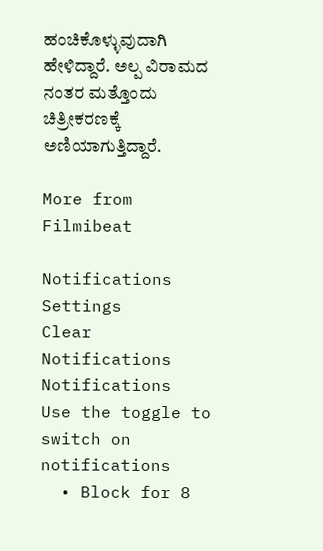ಹಂಚಿಕೊಳ್ಳುವುದಾಗಿ ಹೇಳಿದ್ದಾರೆ. ಅಲ್ಪ ವಿರಾಮದ ನಂತರ ಮತ್ತೊಂದು ಚಿತ್ರೀಕರಣಕ್ಕೆ ಅಣಿಯಾಗುತ್ತಿದ್ದಾರೆ.

More from Filmibeat

Notifications
Settings
Clear Notifications
Notifications
Use the toggle to switch on notifications
  • Block for 8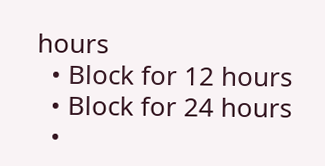hours
  • Block for 12 hours
  • Block for 24 hours
  •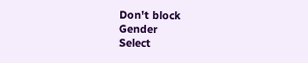Don't block
Gender
Select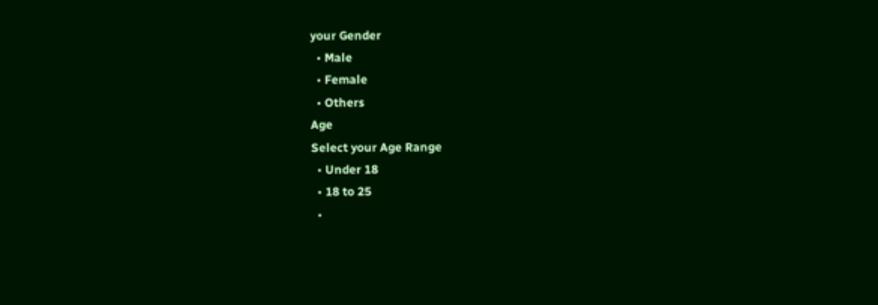your Gender
  • Male
  • Female
  • Others
Age
Select your Age Range
  • Under 18
  • 18 to 25
  •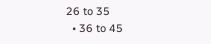26 to 35
  • 36 to 45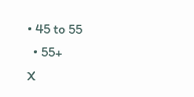• 45 to 55
  • 55+
X